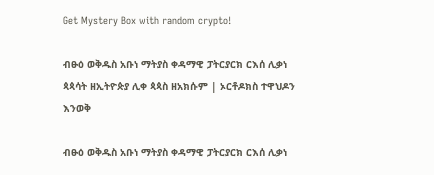Get Mystery Box with random crypto!

ብፁዕ ወቅዱስ አቡነ ማትያስ ቀዳማዊ ፓትርያርክ ርእሰ ሊቃነ ጳጳሳት ዘኢትዮጵያ ሊቀ ጳጳስ ዘአክሱም | ኦርቶዶክስ ተዋህዶን እንወቅ

ብፁዕ ወቅዱስ አቡነ ማትያስ ቀዳማዊ ፓትርያርክ ርእሰ ሊቃነ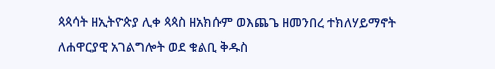ጳጳሳት ዘኢትዮጵያ ሊቀ ጳጳስ ዘአክሱም ወእጨጌ ዘመንበረ ተክለሃይማኖት ለሐዋርያዊ አገልግሎት ወደ ቁልቢ ቅዱስ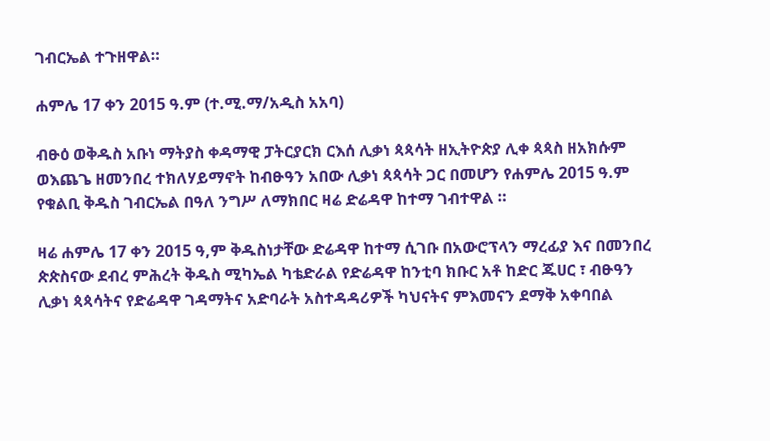ገብርኤል ተጉዘዋል።

ሐምሌ 17 ቀን 2015 ዓ.ም (ተ.ሚ.ማ/አዲስ አአባ)

ብፁዕ ወቅዱስ አቡነ ማትያስ ቀዳማዊ ፓትርያርክ ርእሰ ሊቃነ ጳጳሳት ዘኢትዮጵያ ሊቀ ጳጳስ ዘአክሱም ወእጨጌ ዘመንበረ ተክለሃይማኖት ከብፁዓን አበው ሊቃነ ጳጳሳት ጋር በመሆን የሐምሌ 2015 ዓ.ም የቁልቢ ቅዱስ ገብርኤል በዓለ ንግሥ ለማክበር ዛሬ ድሬዳዋ ከተማ ገብተዋል ።

ዛሬ ሐምሌ 17 ቀን 2015 ዓ,ም ቅዱስነታቸው ድሬዳዋ ከተማ ሲገቡ በአውሮፕላን ማረፊያ እና በመንበረ ጵጵስናው ደብረ ምሕረት ቅዱስ ሚካኤል ካቴድራል የድሬዳዋ ከንቲባ ክቡር አቶ ከድር ጁሀር ፣ ብፁዓን ሊቃነ ጳጳሳትና የድሬዳዋ ገዳማትና አድባራት አስተዳዳሪዎች ካህናትና ምእመናን ደማቅ አቀባበል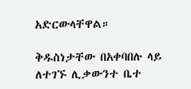አድርውላቸዋል።

ቅዱስነታቸው በአቀባበሉ ላይ ለተገኙ ሊቃውንተ ቤተ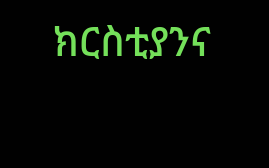ክርስቲያንና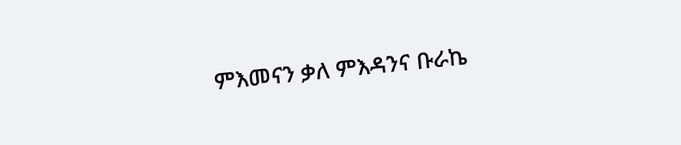ምእመናን ቃለ ምእዳንና ቡራኬ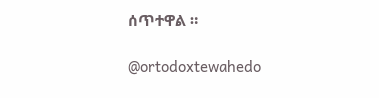ሰጥተዋል ።

@ortodoxtewahedo